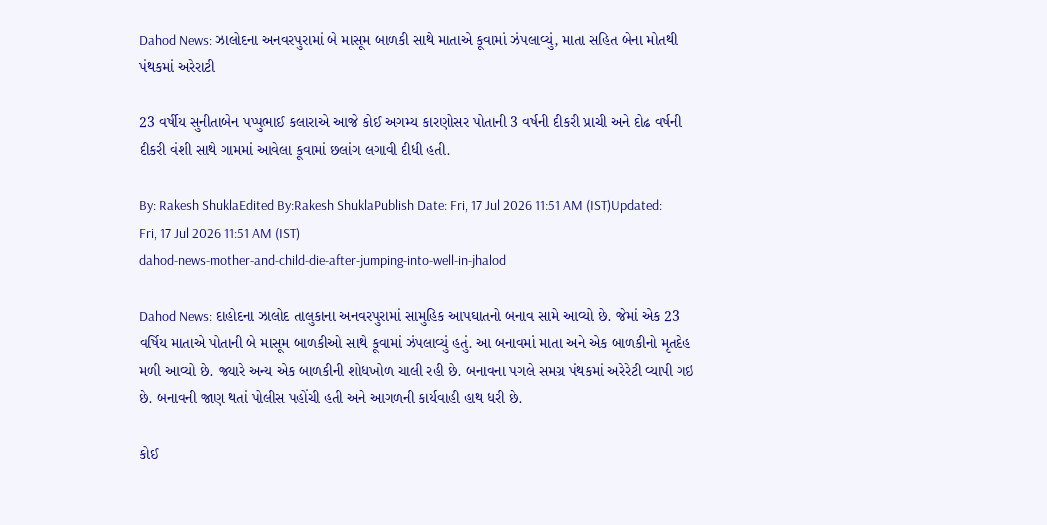Dahod News: ઝાલોદના અનવરપુરામાં બે માસૂમ બાળકી સાથે માતાએ કૂવામાં ઝંપલાવ્યું, માતા સહિત બેના મોતથી પંથકમાં અરેરાટી

23 વર્ષીય સુનીતાબેન પપ્પુભાઈ કલારાએ આજે કોઈ અગમ્ય કારણોસર પોતાની 3 વર્ષની દીકરી પ્રાચી અને દોઢ વર્ષની દીકરી વંશી સાથે ગામમાં આવેલા કૂવામાં છલાંગ લગાવી દીધી હતી.

By: Rakesh ShuklaEdited By:Rakesh ShuklaPublish Date: Fri, 17 Jul 2026 11:51 AM (IST)Updated: Fri, 17 Jul 2026 11:51 AM (IST)
dahod-news-mother-and-child-die-after-jumping-into-well-in-jhalod

Dahod News: દાહોદના ઝાલોદ તાલુકાના અનવરપુરામાં સામુહિક આપઘાતનો બનાવ સામે આવ્યો છે. જેમાં એક 23 વર્ષિય માતાએ પોતાની બે માસૂમ બાળકીઓ સાથે કૂવામાં ઝંપલાવ્યું હતું. આ બનાવમાં માતા અને એક બાળકીનો મૃતદેહ મળી આવ્યો છે. જ્યારે અન્ય એક બાળકીની શોધખોળ ચાલી રહી છે. બનાવના પગલે સમગ્ર પંથકમાં અરેરેટી વ્યાપી ગઇ છે. બનાવની જાણ થતાં પોલીસ પહોંચી હતી અને આગળની કાર્યવાહી હાથ ધરી છે.

કોઈ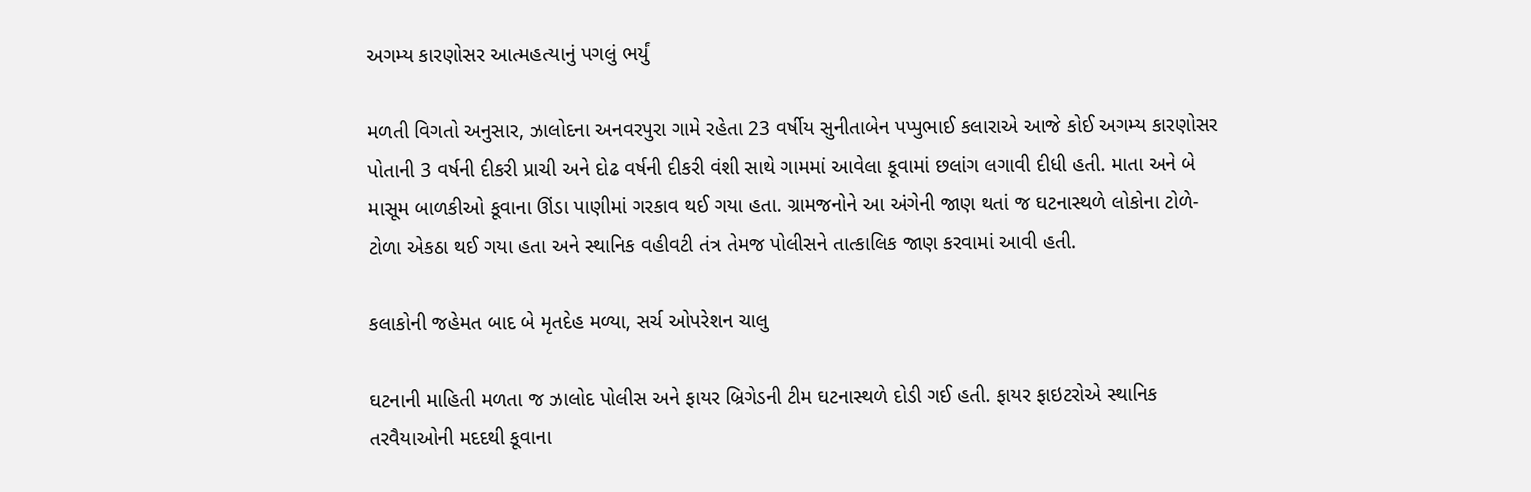અગમ્ય કારણોસર આત્મહત્યાનું પગલું ભર્યું

મળતી વિગતો અનુસાર, ઝાલોદના અનવરપુરા ગામે રહેતા 23 વર્ષીય સુનીતાબેન પપ્પુભાઈ કલારાએ આજે કોઈ અગમ્ય કારણોસર પોતાની 3 વર્ષની દીકરી પ્રાચી અને દોઢ વર્ષની દીકરી વંશી સાથે ગામમાં આવેલા કૂવામાં છલાંગ લગાવી દીધી હતી. માતા અને બે માસૂમ બાળકીઓ કૂવાના ઊંડા પાણીમાં ગરકાવ થઈ ગયા હતા. ગ્રામજનોને આ અંગેની જાણ થતાં જ ઘટનાસ્થળે લોકોના ટોળે-ટોળા એકઠા થઈ ગયા હતા અને સ્થાનિક વહીવટી તંત્ર તેમજ પોલીસને તાત્કાલિક જાણ કરવામાં આવી હતી.

કલાકોની જહેમત બાદ બે મૃતદેહ મળ્યા, સર્ચ ઓપરેશન ચાલુ

ઘટનાની માહિતી મળતા જ ઝાલોદ પોલીસ અને ફાયર બ્રિગેડની ટીમ ઘટનાસ્થળે દોડી ગઈ હતી. ફાયર ફાઇટરોએ સ્થાનિક તરવૈયાઓની મદદથી કૂવાના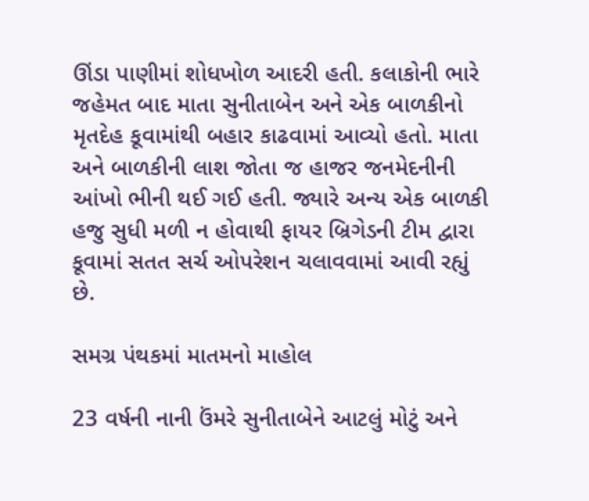ઊંડા પાણીમાં શોધખોળ આદરી હતી. કલાકોની ભારે જહેમત બાદ માતા સુનીતાબેન અને એક બાળકીનો મૃતદેહ કૂવામાંથી બહાર કાઢવામાં આવ્યો હતો. માતા અને બાળકીની લાશ જોતા જ હાજર જનમેદનીની આંખો ભીની થઈ ગઈ હતી. જ્યારે અન્ય એક બાળકી હજુ સુધી મળી ન હોવાથી ફાયર બ્રિગેડની ટીમ દ્વારા કૂવામાં સતત સર્ચ ઓપરેશન ચલાવવામાં આવી રહ્યું છે.

સમગ્ર પંથકમાં માતમનો માહોલ

23 વર્ષની નાની ઉંમરે સુનીતાબેને આટલું મોટું અને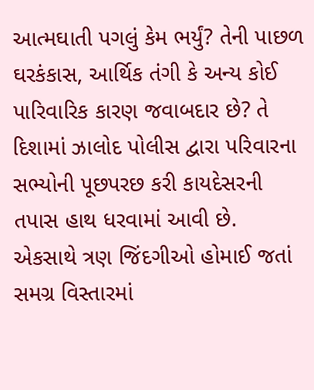આત્મઘાતી પગલું કેમ ભર્યું? તેની પાછળ ઘરકંકાસ, આર્થિક તંગી કે અન્ય કોઈ પારિવારિક કારણ જવાબદાર છે? તે દિશામાં ઝાલોદ પોલીસ દ્વારા પરિવારના સભ્યોની પૂછપરછ કરી કાયદેસરની તપાસ હાથ ધરવામાં આવી છે. એકસાથે ત્રણ જિંદગીઓ હોમાઈ જતાં સમગ્ર વિસ્તારમાં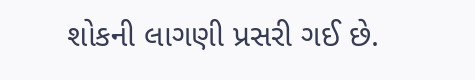શોકની લાગણી પ્રસરી ગઈ છે.